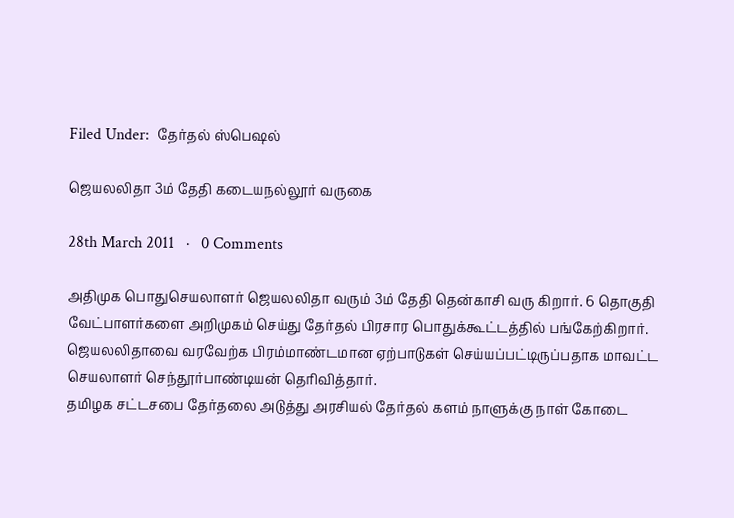Filed Under:  தேர்தல் ஸ்பெஷல்

ஜெயலலிதா 3ம் தேதி கடையநல்லூர் வருகை

28th March 2011   ·   0 Comments

அதிமுக பொதுசெயலாளர் ஜெயலலிதா வரும் 3ம் தேதி தென்காசி வரு கிறார். 6 தொகுதி வேட்பாளர்களை அறிமுகம் செய்து தேர்தல் பிரசார பொதுக்கூட்டத்தில் பங்கேற்கிறார். ஜெயலலிதாவை வரவேற்க பிரம்மாண்டமான ஏற்பாடுகள் செய்யப்பட்டிருப்பதாக மாவட்ட செயலாளர் செந்தூர்பாண்டியன் தெரிவித்தார்.
தமிழக சட்டசபை தேர்தலை அடுத்து அரசியல் தேர்தல் களம் நாளுக்கு நாள் கோடை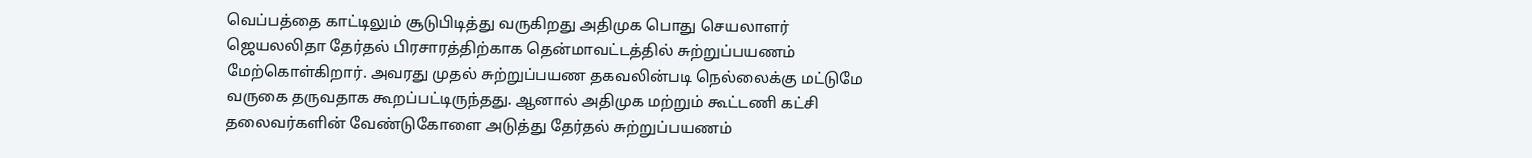வெப்பத்தை காட்டிலும் சூடுபிடித்து வருகிறது அதிமுக பொது செயலாளர் ஜெயலலிதா தேர்தல் பிரசாரத்திற்காக தென்மாவட்டத்தில் சுற்றுப்பயணம் மேற்கொள்கிறார். அவரது முதல் சுற்றுப்பயண தகவலின்படி நெல்லைக்கு மட்டுமே வருகை தருவதாக கூறப்பட்டிருந்தது. ஆனால் அதிமுக மற்றும் கூட்டணி கட்சி தலைவர்களின் வேண்டுகோளை அடுத்து தேர்தல் சுற்றுப்பயணம்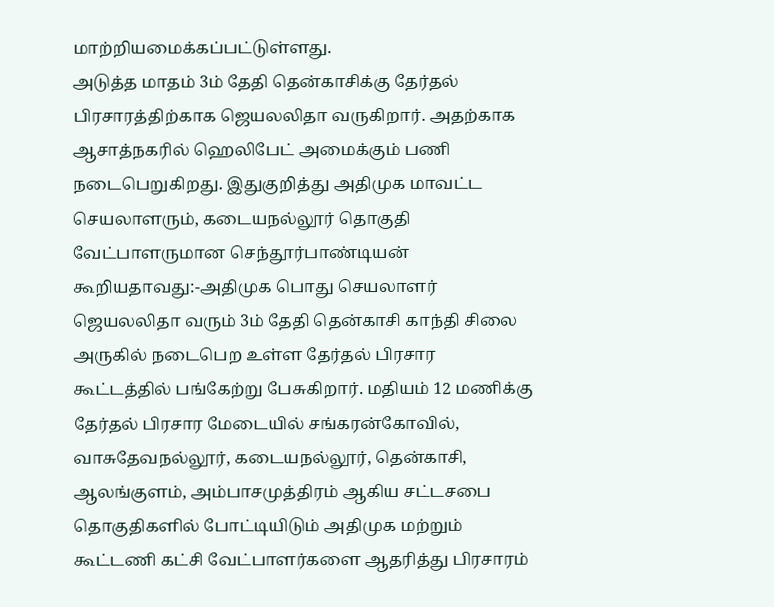மாற்றியமைக்கப்பட்டுள்ளது.
அடுத்த மாதம் 3ம் தேதி தென்காசிக்கு தேர்தல் பிரசாரத்திற்காக ஜெயலலிதா வருகிறார். அதற்காக ஆசாத்நகரில் ஹெலிபேட் அமைக்கும் பணி நடைபெறுகிறது. இதுகுறித்து அதிமுக மாவட்ட செயலாளரும், கடையநல்லூர் தொகுதி வேட்பாளருமான செந்தூர்பாண்டியன் கூறியதாவது:-அதிமுக பொது செயலாளர் ஜெயலலிதா வரும் 3ம் தேதி தென்காசி காந்தி சிலை அருகில் நடைபெற உள்ள தேர்தல் பிரசார கூட்டத்தில் பங்கேற்று பேசுகிறார். மதியம் 12 மணிக்கு தேர்தல் பிரசார மேடையில் சங்கரன்கோவில், வாசுதேவநல்லூர், கடையநல்லூர், தென்காசி, ஆலங்குளம், அம்பாசமுத்திரம் ஆகிய சட்டசபை தொகுதிகளில் போட்டியிடும் அதிமுக மற்றும் கூட்டணி கட்சி வேட்பாளர்களை ஆதரித்து பிரசாரம்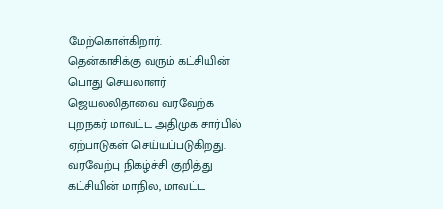மேற்கொள்கிறார்.
தென்காசிக்கு வரும் கட்சியின் பொது செயலாளர் ஜெயலலிதாவை வரவேற்க புறநகர் மாவட்ட அதிமுக சார்பில் ஏற்பாடுகள் செய்யப்படுகிறது. வரவேற்பு நிகழ்ச்சி குறித்து கட்சியின் மாநில, மாவட்ட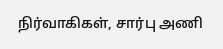நிர்வாகிகள், சார்பு அணி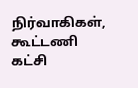நிர்வாகிகள், கூட்டணி கட்சி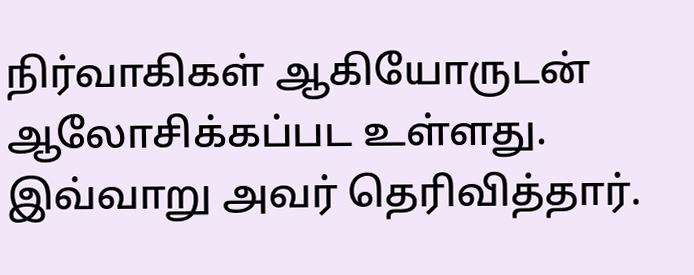நிர்வாகிகள் ஆகியோருடன் ஆலோசிக்கப்பட உள்ளது. இவ்வாறு அவர் தெரிவித்தார்.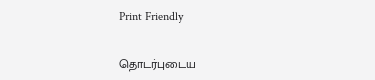Print Friendly


தொடர்புடைய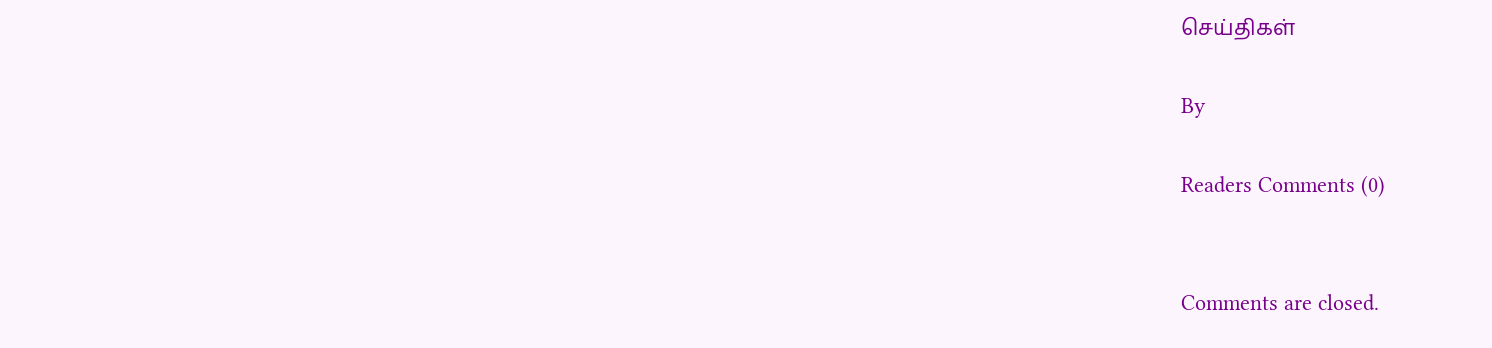செய்திகள்

By

Readers Comments (0)


Comments are closed.